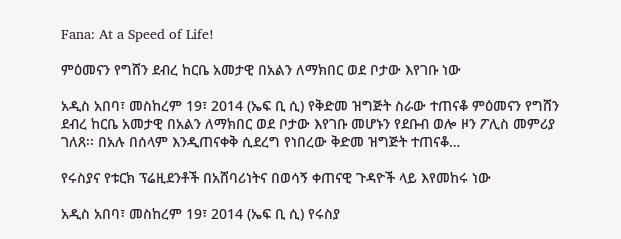Fana: At a Speed of Life!

ምዕመናን የግሸን ደብረ ከርቤ አመታዊ በአልን ለማክበር ወደ ቦታው እየገቡ ነው

አዲስ አበባ፣ መስከረም 19፣ 2014 (ኤፍ ቢ ሲ) የቅድመ ዝግጅት ስራው ተጠናቆ ምዕመናን የግሸን ደብረ ከርቤ አመታዊ በአልን ለማክበር ወደ ቦታው እየገቡ መሆኑን የደቡብ ወሎ ዞን ፖሊስ መምሪያ ገለጸ፡፡ በአሉ በሰላም እንዲጠናቀቅ ሲደረግ የነበረው ቅድመ ዝግጅት ተጠናቆ…

የሩስያና የቱርክ ፕሬዚደንቶች በአሸባሪነትና በወሳኝ ቀጠናዊ ጉዳዮች ላይ እየመከሩ ነው

አዲስ አበባ፣ መስከረም 19፣ 2014 (ኤፍ ቢ ሲ) የሩስያ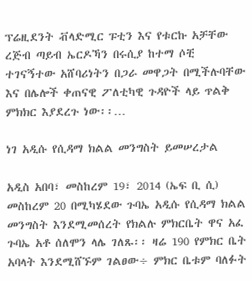ፕሬዚደንት ቭላድሚር ፑቲን እና የቱርኩ አቻቸው ረጅብ ጣይብ ኤርዶኻን በሩሲያ ከተማ ሶቺ ተገናኝተው አሸባሪነትን በጋራ መዋጋት በሚችሉባቸው እና በሌሎች ቀጠናዊ ፖለቲካዊ ጉዳዮች ላይ ጥልቅ ምክክር እያደረጉ ነው፡፡…

ነገ አዲሱ የሲዳማ ክልል መንግስት ይመሠረታል

አዲስ አበባ፣ መስከረም 19፣ 2014 (ኤፍ ቢ ሲ) መስከረም 20 በሚካሄደው ጉባኤ አዲሱ የሲዳማ ክልል መንግስት እንደሚመሰረት የክልሉ ምክርቤት ዋና አፈ ጉባኤ አቶ ሰለሞን ላሌ ገለጹ፡፡ ዛሬ 190 የምክር ቤት አባላት እንደሚሸኙም ገልፀው÷ ምክር ቤቱም ባለፉት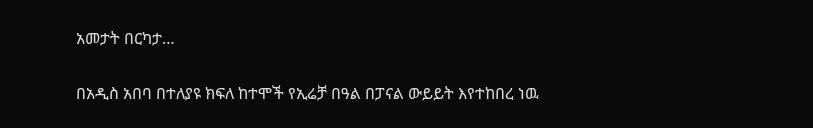አመታት በርካታ…

በአዲስ አበባ በተለያዩ ክፍለ ከተሞች የኢሬቻ በዓል በፓናል ውይይት እየተከበረ ነዉ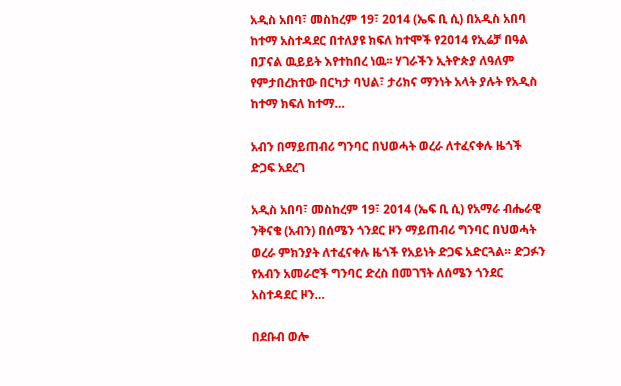አዲስ አበባ፣ መስከረም 19፣ 2014 (ኤፍ ቢ ሲ) በአዲስ አበባ ከተማ አስተዳደር በተለያዩ ክፍለ ከተሞች የ2014 የኢሬቻ በዓል በፓናል ዉይይት እየተከበረ ነዉ፡፡ ሃገራችን ኢትዮጵያ ለዓለም የምታበረክተው በርካታ ባህል፣ ታሪክና ማንነት አላት ያሉት የአዲስ ከተማ ክፍለ ከተማ…

አብን በማይጠብሪ ግንባር በህወሓት ወረራ ለተፈናቀሉ ዜጎች ድጋፍ አደረገ

አዲስ አበባ፣ መስከረም 19፣ 2014 (ኤፍ ቢ ሲ) የአማራ ብሔራዊ ንቅናቄ (አብን) በሰሜን ጎንደር ዞን ማይጠብሪ ግንባር በህወሓት ወረራ ምክንያት ለተፈናቀሉ ዜጎች የአይነት ድጋፍ አድርጓል። ድጋፉን የአብን አመራሮች ግንባር ድረስ በመገኘት ለሰሜን ጎንደር አስተዳደር ዞን…

በደቡብ ወሎ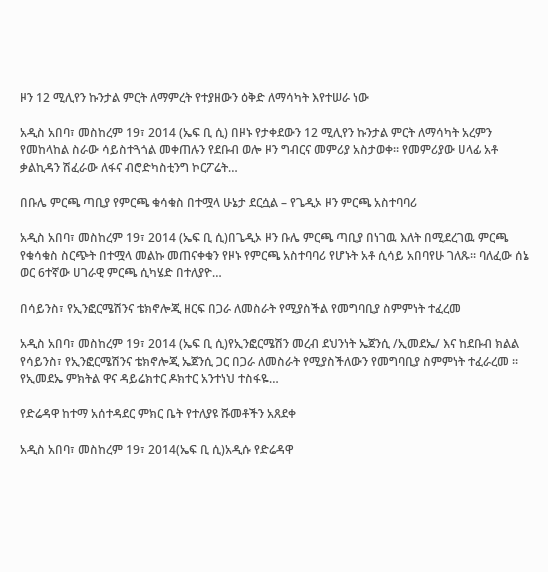ዞን 12 ሚሊየን ኩንታል ምርት ለማምረት የተያዘውን ዕቅድ ለማሳካት እየተሠራ ነው

አዲስ አበባ፣ መስከረም 19፣ 2014 (ኤፍ ቢ ሲ) በዞኑ የታቀደውን 12 ሚሊየን ኩንታል ምርት ለማሳካት አረምን የመከላከል ስራው ሳይስተጓጎል መቀጠሉን የደቡብ ወሎ ዞን ግብርና መምሪያ አስታወቀ፡፡ የመምሪያው ሀላፊ አቶ ቃልኪዳን ሽፈራው ለፋና ብሮድካስቲንግ ኮርፖሬት…

በቡሌ ምርጫ ጣቢያ የምርጫ ቁሳቁስ በተሟላ ሁኔታ ደርሷል – የጌዲኦ ዞን ምርጫ አስተባባሪ

አዲስ አበባ፣ መስከረም 19፣ 2014 (ኤፍ ቢ ሲ)በጌዲኦ ዞን ቡሌ ምርጫ ጣቢያ በነገዉ እለት በሚደረገዉ ምርጫ የቁሳቁስ ስርጭት በተሟላ መልኩ መጠናቀቁን የዞኑ የምርጫ አስተባባሪ የሆኑት አቶ ሲሳይ አበባየሁ ገለጹ፡፡ ባለፈው ሰኔ ወር 6ተኛው ሀገራዊ ምርጫ ሲካሄድ በተለያዮ…

በሳይንስ፣ የኢንፎርሜሽንና ቴክኖሎጂ ዘርፍ በጋራ ለመስራት የሚያስችል የመግባቢያ ስምምነት ተፈረመ

አዲስ አበባ፣ መስከረም 19፣ 2014 (ኤፍ ቢ ሲ)የኢንፎርሜሽን መረብ ደህንነት ኤጀንሲ /ኢመደኤ/ እና ከደቡብ ክልል የሳይንስ፣ የኢንፎርሜሽንና ቴክኖሎጂ ኤጀንሲ ጋር በጋራ ለመስራት የሚያስችለውን የመግባቢያ ስምምነት ተፈራረመ ፡፡ የኢመደኤ ምክትል ዋና ዳይሬክተር ዶክተር አንተነህ ተስፋዬ…

የድሬዳዋ ከተማ አሰተዳደር ምክር ቤት የተለያዩ ሹመቶችን አጸደቀ

አዲስ አበባ፣ መስከረም 19፣ 2014(ኤፍ ቢ ሲ)አዲሱ የድሬዳዋ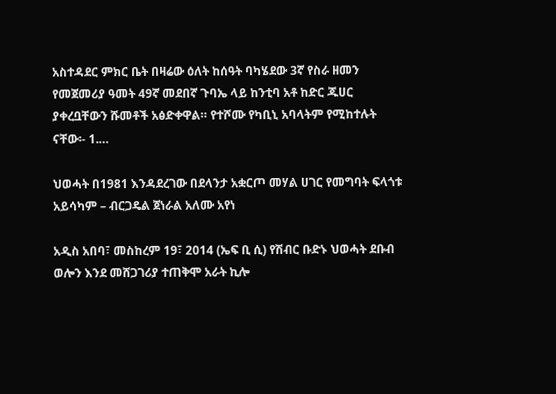አስተዳደር ምክር ቤት በዛሬው ዕለት ከሰዓት ባካሄደው 3ኛ የስራ ዘመን የመጀመሪያ ዓመት 49ኛ መደበኛ ጉባኤ ላይ ከንቲባ አቶ ከድር ጁሀር ያቀረቧቸውን ሹመቶች አፅድቀዋል። የተሾሙ የካቢኒ አባላትም የሚከተሉት ናቸው፡- 1.…

ህወሓት በ1981 እንዳደረገው በደላንታ አቋርጦ መሃል ሀገር የመግባት ፍላጎቱ አይሳካም – ብርጋዴል ጀነራል አለሙ አየነ

አዲስ አበባ፣ መስከረም 19፣ 2014 (ኤፍ ቢ ሲ) የሽብር ቡድኑ ህወሓት ደቡብ ወሎን እንደ መሸጋገሪያ ተጠቅሞ አራት ኪሎ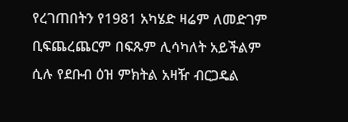የረገጠበትን የ1981 አካሄድ ዛሬም ለመድገም ቢፍጨረጨርም በፍጹም ሊሳካለት አይችልም ሲሉ የደቡብ ዕዝ ምክትል አዛዥ ብርጋዴል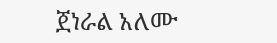ጀነራል አለሙ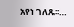አየነ ገለጹ፡፡…